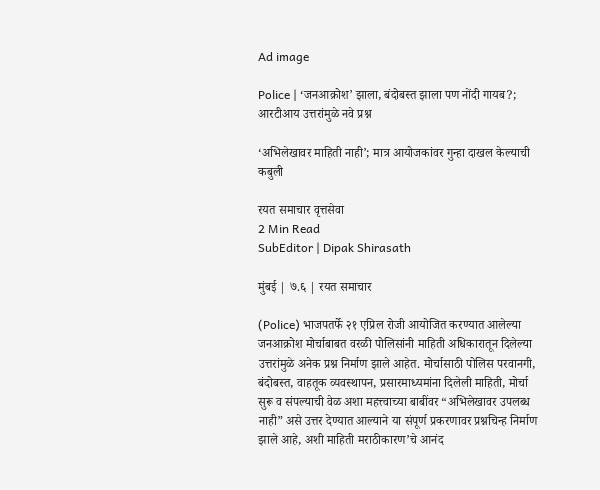Ad image

Police | ‘जनआक्रोश’ झाला, बंदोबस्त झाला पण नोंदी गायब?; आरटीआय उत्तरांमुळे नवे प्रश्न

‘अभिलेखावर माहिती नाही’; मात्र आयोजकांवर गुन्हा दाखल केल्याची कबुली

रयत समाचार वृत्तसेवा
2 Min Read
SubEditor | Dipak Shirasath

मुंबई | ७.६ | रयत समाचार

(Police) भाजपतर्फे २१ एप्रिल रोजी आयोजित करण्यात आलेल्या जनआक्रोश मोर्चाबाबत वरळी पोलिसांनी माहिती अधिकारातून दिलेल्या उत्तरांमुळे अनेक प्रश्न निर्माण झाले आहेत. मोर्चासाठी पोलिस परवानगी, बंदोबस्त, वाहतूक व्यवस्थापन, प्रसारमाध्यमांना दिलेली माहिती, मोर्चा सुरू व संपल्याची वेळ अशा महत्त्वाच्या बाबींवर “अभिलेखावर उपलब्ध नाही” असे उत्तर देण्यात आल्याने या संपूर्ण प्रकरणावर प्रश्नचिन्ह निर्माण झाले आहे, अशी माहिती मराठीकारण’चे आनंद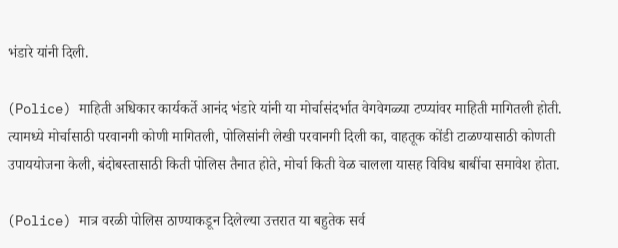भंडारे यांनी दिली.

(Police) माहिती अधिकार कार्यकर्ते आनंद भंडारे यांनी या मोर्चासंदर्भात वेगवेगळ्या टप्प्यांवर माहिती मागितली होती. त्यामध्ये मोर्चासाठी परवानगी कोणी मागितली, पोलिसांनी लेखी परवानगी दिली का, वाहतूक कोंडी टाळण्यासाठी कोणती उपाययोजना केली, बंदोबस्तासाठी किती पोलिस तैनात होते, मोर्चा किती वेळ चालला यासह विविध बाबींचा समावेश होता.

(Police) मात्र वरळी पोलिस ठाण्याकडून दिलेल्या उत्तरात या बहुतेक सर्व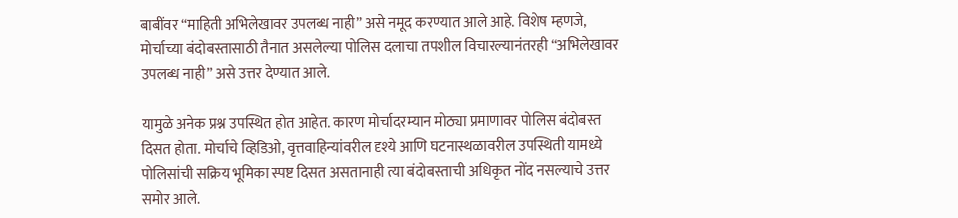बाबींवर “माहिती अभिलेखावर उपलब्ध नाही” असे नमूद करण्यात आले आहे. विशेष म्हणजे, मोर्चाच्या बंदोबस्तासाठी तैनात असलेल्या पोलिस दलाचा तपशील विचारल्यानंतरही “अभिलेखावर उपलब्ध नाही” असे उत्तर देण्यात आले.

यामुळे अनेक प्रश्न उपस्थित होत आहेत. कारण मोर्चादरम्यान मोठ्या प्रमाणावर पोलिस बंदोबस्त दिसत होता. मोर्चाचे व्हिडिओ, वृत्तवाहिन्यांवरील दृश्ये आणि घटनास्थळावरील उपस्थिती यामध्ये पोलिसांची सक्रिय भूमिका स्पष्ट दिसत असतानाही त्या बंदोबस्ताची अधिकृत नोंद नसल्याचे उत्तर समोर आले.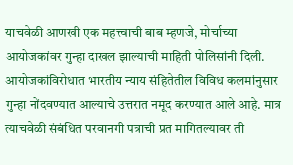याचवेळी आणखी एक महत्त्वाची बाब म्हणजे, मोर्चाच्या आयोजकांवर गुन्हा दाखल झाल्याची माहिती पोलिसांनी दिली. आयोजकांविरोधात भारतीय न्याय संहितेतील विविध कलमांनुसार गुन्हा नोंदवण्यात आल्याचे उत्तरात नमूद करण्यात आले आहे. मात्र त्याचवेळी संबंधित परवानगी पत्राची प्रत मागितल्यावर ती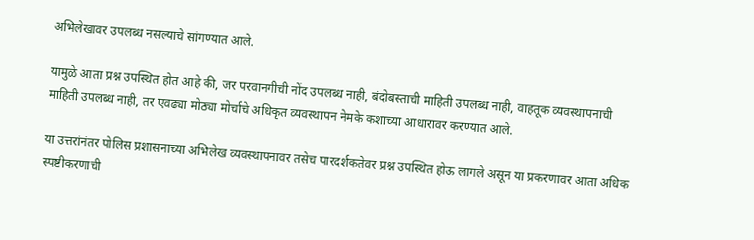अभिलेखावर उपलब्ध नसल्याचे सांगण्यात आले.

यामुळे आता प्रश्न उपस्थित होत आहे की, जर परवानगीची नोंद उपलब्ध नाही, बंदोबस्ताची माहिती उपलब्ध नाही, वाहतूक व्यवस्थापनाची माहिती उपलब्ध नाही, तर एवढ्या मोठ्या मोर्चाचे अधिकृत व्यवस्थापन नेमके कशाच्या आधारावर करण्यात आले.

या उत्तरांनंतर पोलिस प्रशासनाच्या अभिलेख व्यवस्थापनावर तसेच पारदर्शकतेवर प्रश्न उपस्थित होऊ लागले असून या प्रकरणावर आता अधिक स्पष्टीकरणाची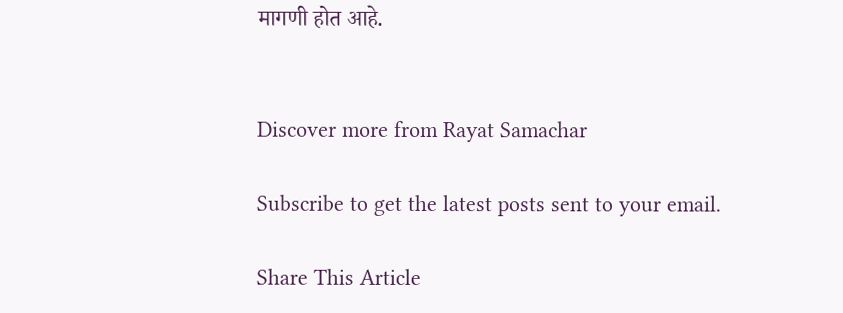मागणी होत आहे.


Discover more from Rayat Samachar

Subscribe to get the latest posts sent to your email.

Share This Article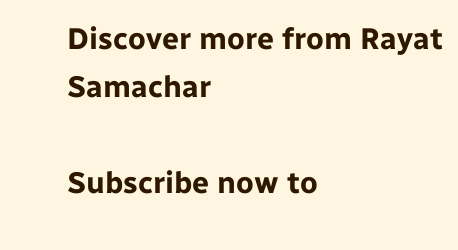Discover more from Rayat Samachar

Subscribe now to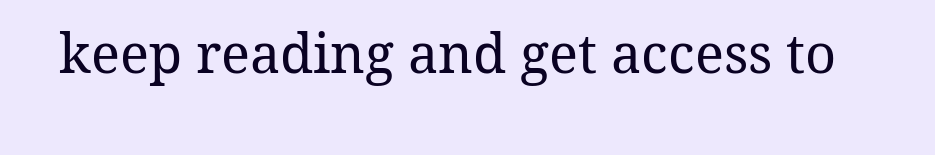keep reading and get access to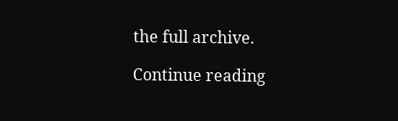the full archive.

Continue reading